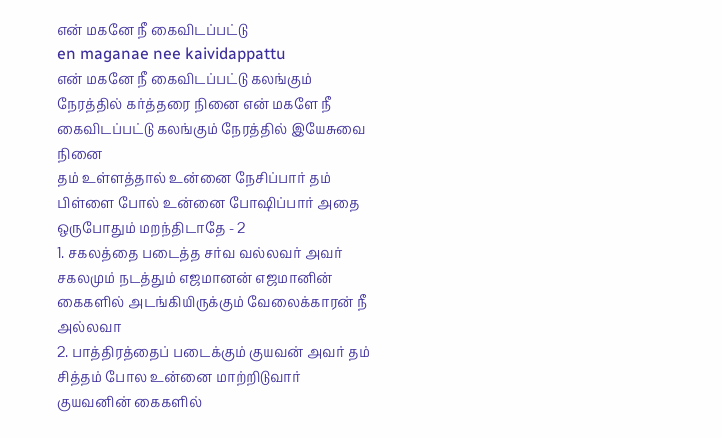என் மகனே நீ கைவிடப்பட்டு
en maganae nee kaividappattu
என் மகனே நீ கைவிடப்பட்டு கலங்கும் நேரத்தில் கர்த்தரை நினை என் மகளே நீ கைவிடப்பட்டு கலங்கும் நேரத்தில் இயேசுவை நினை
தம் உள்ளத்தால் உன்னை நேசிப்பார் தம் பிள்ளை போல் உன்னை போஷிப்பார் அதை ஒருபோதும் மறந்திடாதே - 2
1. சகலத்தை படைத்த சர்வ வல்லவர் அவர் சகலமும் நடத்தும் எஜமானன் எஜமானின் கைகளில் அடங்கியிருக்கும் வேலைக்காரன் நீ அல்லவா
2. பாத்திரத்தைப் படைக்கும் குயவன் அவர் தம் சித்தம் போல உன்னை மாற்றிடுவார் குயவனின் கைகளில்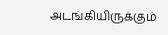அடங்கியிருக்கும்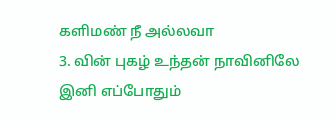களிமண் நீ அல்லவா
3. வின் புகழ் உந்தன் நாவினிலே இனி எப்போதும்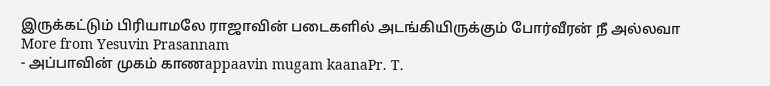இருக்கட்டும் பிரியாமலே ராஜாவின் படைகளில் அடங்கியிருக்கும் போர்வீரன் நீ அல்லவா
More from Yesuvin Prasannam
- அப்பாவின் முகம் காணappaavin mugam kaanaPr. T.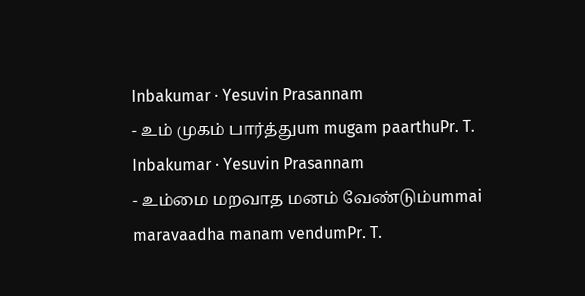Inbakumar · Yesuvin Prasannam
- உம் முகம் பார்த்துum mugam paarthuPr. T. Inbakumar · Yesuvin Prasannam
- உம்மை மறவாத மனம் வேண்டும்ummai maravaadha manam vendumPr. T.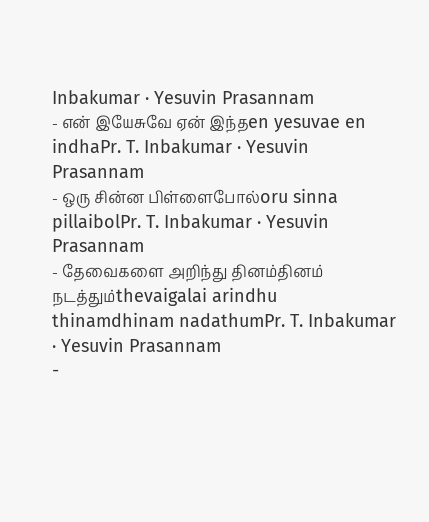Inbakumar · Yesuvin Prasannam
- என் இயேசுவே ஏன் இந்தen yesuvae en indhaPr. T. Inbakumar · Yesuvin Prasannam
- ஒரு சின்ன பிள்ளைபோல்oru sinna pillaibolPr. T. Inbakumar · Yesuvin Prasannam
- தேவைகளை அறிந்து தினம்தினம் நடத்தும்thevaigalai arindhu thinamdhinam nadathumPr. T. Inbakumar · Yesuvin Prasannam
-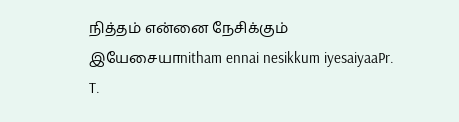நித்தம் என்னை நேசிக்கும் இயேசையாnitham ennai nesikkum iyesaiyaaPr. T.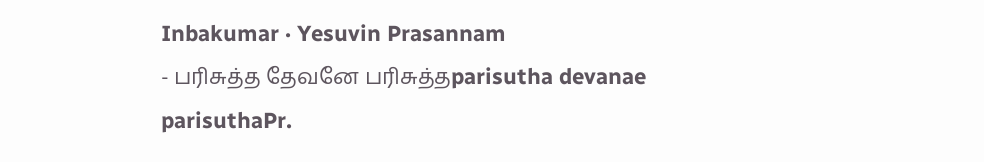Inbakumar · Yesuvin Prasannam
- பரிசுத்த தேவனே பரிசுத்தparisutha devanae parisuthaPr.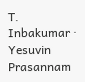T. Inbakumar · Yesuvin Prasannam